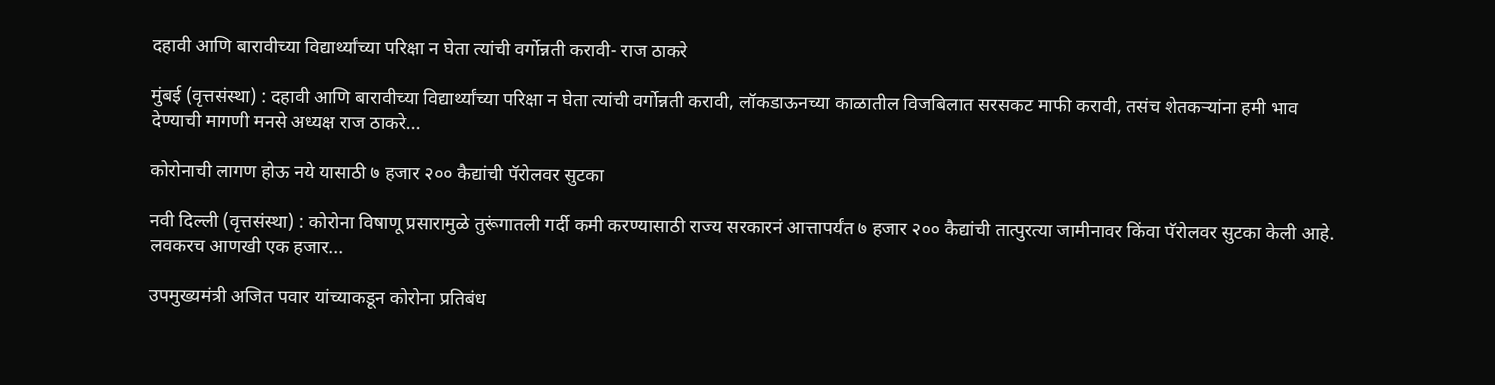दहावी आणि बारावीच्या विद्यार्थ्यांच्या परिक्षा न घेता त्यांची वर्गोन्नती करावी- राज ठाकरे

मुंबई (वृत्तसंस्था) : दहावी आणि बारावीच्या विद्यार्थ्यांच्या परिक्षा न घेता त्यांची वर्गोन्नती करावी, लॉकडाऊनच्या काळातील विजबिलात सरसकट माफी करावी, तसंच शेतकऱ्यांना हमी भाव देण्याची मागणी मनसे अध्यक्ष राज ठाकरे...

कोरोनाची लागण होऊ नये यासाठी ७ हजार २०० कैद्यांची पॅरोलवर सुटका

नवी दिल्ली (वृत्तसंस्था) : कोरोना विषाणू प्रसारामुळे तुरूंगातली गर्दी कमी करण्यासाठी राज्य सरकारनं आत्तापर्यंत ७ हजार २०० कैद्यांची तात्पुरत्या जामीनावर किंवा पॅरोलवर सुटका केली आहे. लवकरच आणखी एक हजार...

उपमुख्यमंत्री अजित पवार यांच्याकडून कोरोना प्रतिबंध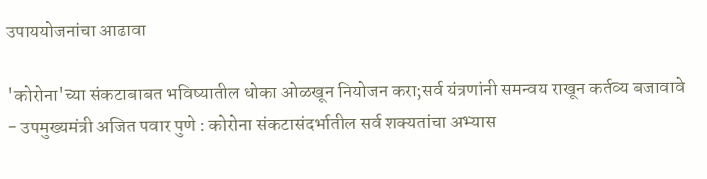उपाययोजनांचा आढावा

'कोरोना'च्या संकटाबाबत भविष्यातील धोका ओळखून नियोजन करा;सर्व यंत्रणांनी समन्वय राखून कर्तव्य बजावावे - उपमुख्यमंत्री अजित पवार पुणे : कोरोना संकटासंदर्भातील सर्व शक्यतांचा अभ्यास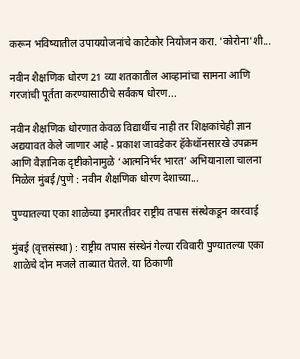करून भविष्यातील उपाययोजनांचे काटेकोर नियोजन करा. 'कोरोना'शी...

नवीन शैक्षणिक धोरण 21 व्या शतकातील आव्हानांचा सामना आणि गरजांची पूर्तता करण्यासाठीचे सर्वंकष धोरण...

नवीन शैक्षणिक धोरणात केवळ विद्यार्थीच नाही तर शिक्षकांचेही ज्ञान अद्ययावत केले जाणार आहे - प्रकाश जावडेकर हॅकेथॉनसारखे उपक्रम आणि वैज्ञानिक दृष्टीकोनामुळे ‘आत्मनिर्भर भारत’ अभियानाला चालना मिळेल मुंबई/पुणे : नवीन शैक्षणिक धोरण देशाच्या...

पुण्यातल्या एका शाळेच्या इमारतीवर राष्ट्रीय तपास संस्थेकडून कारवाई

मुंबई (वृत्तसंस्था) : राष्ट्रीय तपास संस्थेनं गेल्या रविवारी पुण्यातल्या एका शाळेचे दोन मजले ताब्यात घेतले. या ठिकाणी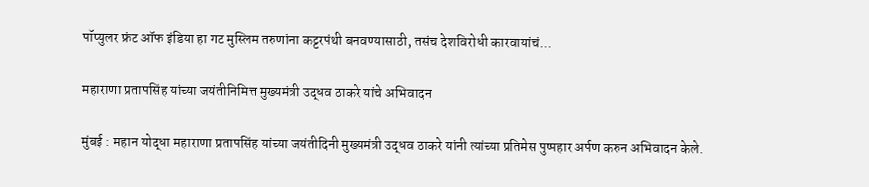पॉप्युलर फ्रंट ऑफ इंडिया हा गट मुस्लिम तरुणांना कट्टरपंथी बनवण्यासाठी, तसंच देशविरोधी कारवायांचं...

महाराणा प्रतापसिंह यांच्या जयंतीनिमित्त मुख्यमंत्री उद्धव ठाकरे यांचे अभिवादन

मुंबई : महान योद्धा महाराणा प्रतापसिंह यांच्या जयंतीदिनी मुख्यमंत्री उद्धव ठाकरे यांनी त्यांच्या प्रतिमेस पुष्पहार अर्पण करुन अभिवादन केले.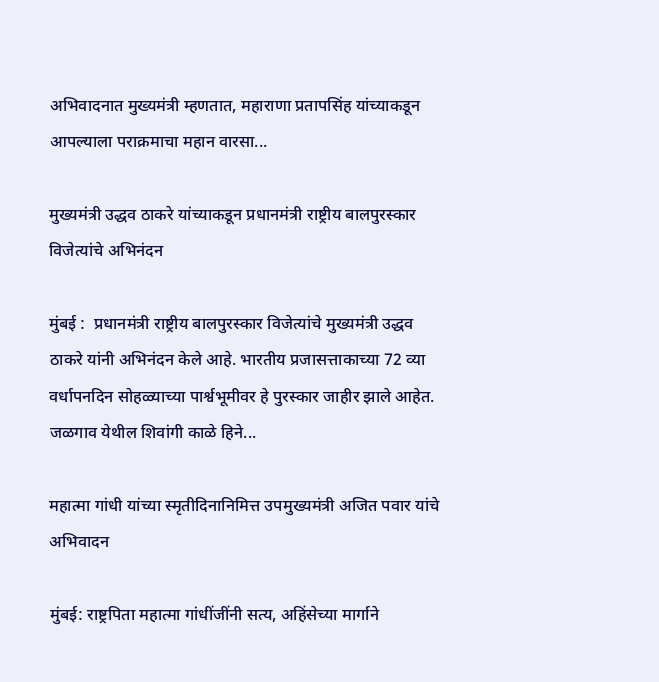अभिवादनात मुख्यमंत्री म्हणतात, महाराणा प्रतापसिंह यांच्याकडून आपल्याला पराक्रमाचा महान वारसा...

मुख्यमंत्री उद्धव ठाकरे यांच्याकडून प्रधानमंत्री राष्ट्रीय बालपुरस्कार विजेत्यांचे अभिनंदन

मुंबई :  प्रधानमंत्री राष्ट्रीय बालपुरस्कार विजेत्यांचे मुख्यमंत्री उद्धव ठाकरे यांनी अभिनंदन केले आहे. भारतीय प्रजासत्ताकाच्या 72 व्या वर्धापनदिन सोहळ्याच्या पार्श्वभूमीवर हे पुरस्कार जाहीर झाले आहेत. जळगाव येथील शिवांगी काळे हिने...

महात्मा गांधी यांच्या स्मृतीदिनानिमित्त उपमुख्यमंत्री अजित पवार यांचे अभिवादन

मुंबई: राष्ट्रपिता महात्मा गांधींजींनी सत्य, अहिंसेच्या मार्गाने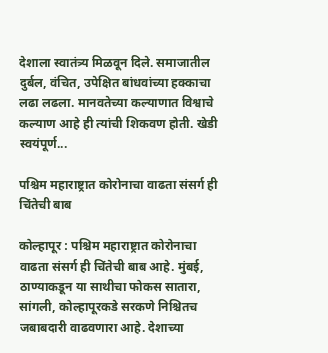देशाला स्वातंत्र्य मिळवून दिले. समाजातील दुर्बल, वंचित, उपेक्षित बांधवांच्या हक्काचा लढा लढला. मानवतेच्या कल्याणात विश्वाचे कल्याण आहे ही त्यांची शिकवण होती. खेडी स्वयंपूर्ण...

पश्चिम महाराष्ट्रात कोरोनाचा वाढता संसर्ग ही चिंतेची बाब

कोल्हापूर : पश्चिम महाराष्ट्रात कोरोनाचा वाढता संसर्ग ही चिंतेची बाब आहे. मुंबई, ठाण्याकडून या साथीचा फोकस सातारा, सांगली, कोल्हापूरकडे सरकणे निश्चितच जबाबदारी वाढवणारा आहे. देशाच्या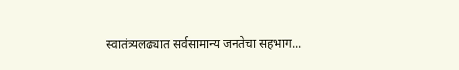स्वातंत्र्यलढ्यात सर्वसामान्य जनतेचा सहभाग...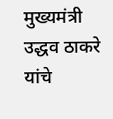मुख्यमंत्री उद्धव ठाकरे यांचे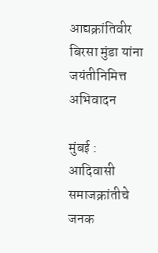आद्यक्रांतिवीर बिरसा मुंडा यांना जयंतीनिमित्त अभिवादन

मुंबई : आदिवासी समाजक्रांतीचे जनक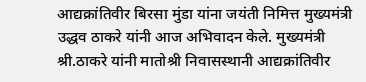आद्यक्रांतिवीर बिरसा मुंडा यांना जयंती निमित्त मुख्यमंत्री उद्धव ठाकरे यांनी आज अभिवादन केले. मुख्यमंत्री श्री.ठाकरे यांनी मातोश्री निवासस्थानी आद्यक्रांतिवीर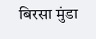बिरसा मुंडा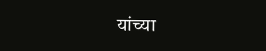यांच्या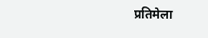प्रतिमेला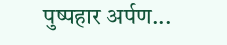पुष्पहार अर्पण...